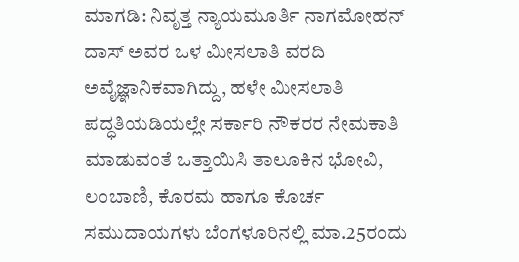ಮಾಗಡಿ: ನಿವೃತ್ತ ನ್ಯಾಯಮೂರ್ತಿ ನಾಗಮೋಹನ್ ದಾಸ್ ಅವರ ಒಳ ಮೀಸಲಾತಿ ವರದಿ ಅವೈಜ್ಞಾನಿಕವಾಗಿದ್ದು, ಹಳೇ ಮೀಸಲಾತಿ ಪದ್ಧತಿಯಡಿಯಲ್ಲೇ ಸರ್ಕಾರಿ ನೌಕರರ ನೇಮಕಾತಿ ಮಾಡುವಂತೆ ಒತ್ತಾಯಿಸಿ ತಾಲೂಕಿನ ಭೋವಿ, ಲಂಬಾಣಿ, ಕೊರಮ ಹಾಗೂ ಕೊರ್ಚ ಸಮುದಾಯಗಳು ಬೆಂಗಳೂರಿನಲ್ಲಿ ಮಾ.25ರಂದು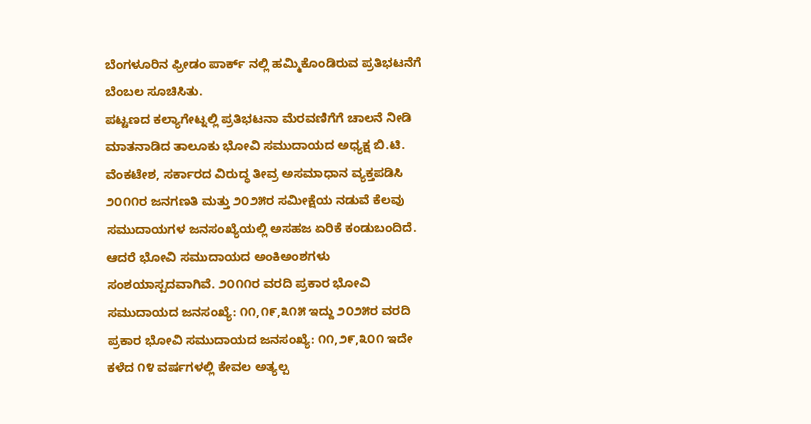ಬೆಂಗಳೂರಿನ ಫ್ರೀಡಂ ಪಾರ್ಕ್ ನಲ್ಲಿ ಹಮ್ಮಿಕೊಂಡಿರುವ ಪ್ರತಿಭಟನೆಗೆ ಬೆಂಬಲ ಸೂಚಿಸಿತು.
ಪಟ್ಟಣದ ಕಲ್ಯಾಗೇಟ್ನಲ್ಲಿ ಪ್ರತಿಭಟನಾ ಮೆರವಣಿಗೆಗೆ ಚಾಲನೆ ನೀಡಿ ಮಾತನಾಡಿದ ತಾಲೂಕು ಭೋವಿ ಸಮುದಾಯದ ಅಧ್ಯಕ್ಷ ಬಿ.ಟಿ. ವೆಂಕಟೇಶ, ಸರ್ಕಾರದ ವಿರುದ್ಧ ತೀವ್ರ ಅಸಮಾಧಾನ ವ್ಯಕ್ತಪಡಿಸಿ ೨೦೧೧ರ ಜನಗಣತಿ ಮತ್ತು ೨೦೨೫ರ ಸಮೀಕ್ಷೆಯ ನಡುವೆ ಕೆಲವು ಸಮುದಾಯಗಳ ಜನಸಂಖ್ಯೆಯಲ್ಲಿ ಅಸಹಜ ಏರಿಕೆ ಕಂಡುಬಂದಿದೆ. ಆದರೆ ಭೋವಿ ಸಮುದಾಯದ ಅಂಕಿಅಂಶಗಳು ಸಂಶಯಾಸ್ಪದವಾಗಿವೆ. ೨೦೧೧ರ ವರದಿ ಪ್ರಕಾರ ಭೋವಿ ಸಮುದಾಯದ ಜನಸಂಖ್ಯೆ: ೧೧,೧೯,೩೧೫ ಇದ್ದು ೨೦೨೫ರ ವರದಿ ಪ್ರಕಾರ ಭೋವಿ ಸಮುದಾಯದ ಜನಸಂಖ್ಯೆ: ೧೧,೨೯,೩೦೧ ಇದೇ ಕಳೆದ ೧೪ ವರ್ಷಗಳಲ್ಲಿ ಕೇವಲ ಅತ್ಯಲ್ಪ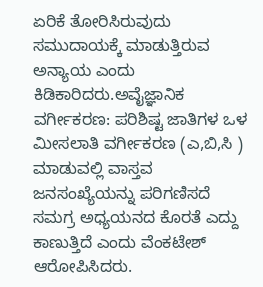ಏರಿಕೆ ತೋರಿಸಿರುವುದು ಸಮುದಾಯಕ್ಕೆ ಮಾಡುತ್ತಿರುವ ಅನ್ಯಾಯ ಎಂದು ಕಿಡಿಕಾರಿದರು.ಅವೈಜ್ಞಾನಿಕ ವರ್ಗೀಕರಣ: ಪರಿಶಿಷ್ಟ ಜಾತಿಗಳ ಒಳ ಮೀಸಲಾತಿ ವರ್ಗೀಕರಣ (ಎ,ಬಿ,ಸಿ ) ಮಾಡುವಲ್ಲಿ ವಾಸ್ತವ ಜನಸಂಖ್ಯೆಯನ್ನು ಪರಿಗಣಿಸದೆ ಸಮಗ್ರ ಅಧ್ಯಯನದ ಕೊರತೆ ಎದ್ದು ಕಾಣುತ್ತಿದೆ ಎಂದು ವೆಂಕಟೇಶ್ ಆರೋಪಿಸಿದರು.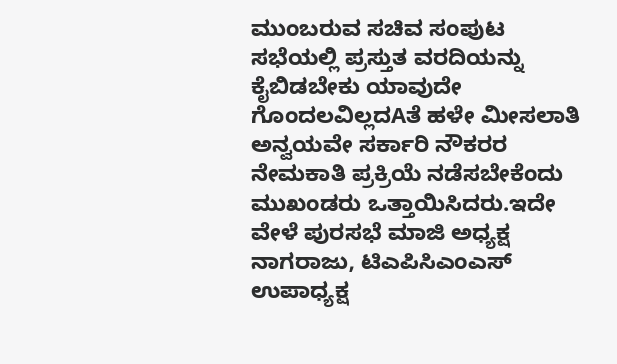ಮುಂಬರುವ ಸಚಿವ ಸಂಪುಟ ಸಭೆಯಲ್ಲಿ ಪ್ರಸ್ತುತ ವರದಿಯನ್ನು ಕೈಬಿಡಬೇಕು ಯಾವುದೇ ಗೊಂದಲವಿಲ್ಲದAತೆ ಹಳೇ ಮೀಸಲಾತಿ ಅನ್ವಯವೇ ಸರ್ಕಾರಿ ನೌಕರರ ನೇಮಕಾತಿ ಪ್ರಕ್ರಿಯೆ ನಡೆಸಬೇಕೆಂದು ಮುಖಂಡರು ಒತ್ತಾಯಿಸಿದರು.ಇದೇ ವೇಳೆ ಪುರಸಭೆ ಮಾಜಿ ಅಧ್ಯಕ್ಷ ನಾಗರಾಜು, ಟಿಎಪಿಸಿಎಂಎಸ್ ಉಪಾಧ್ಯಕ್ಷ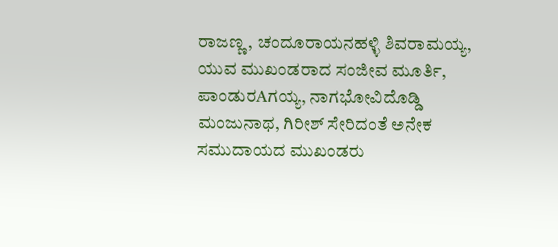ರಾಜಣ್ಣ, ಚಂದೂರಾಯನಹಳ್ಳಿ ಶಿವರಾಮಯ್ಯ, ಯುವ ಮುಖಂಡರಾದ ಸಂಜೀವ ಮೂರ್ತಿ, ಪಾಂಡುರAಗಯ್ಯ, ನಾಗಭೋವಿದೊಡ್ಡಿ ಮಂಜುನಾಥ, ಗಿರೀಶ್ ಸೇರಿದಂತೆ ಅನೇಕ ಸಮುದಾಯದ ಮುಖಂಡರು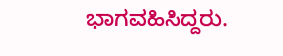ಭಾಗವಹಿಸಿದ್ದರು.